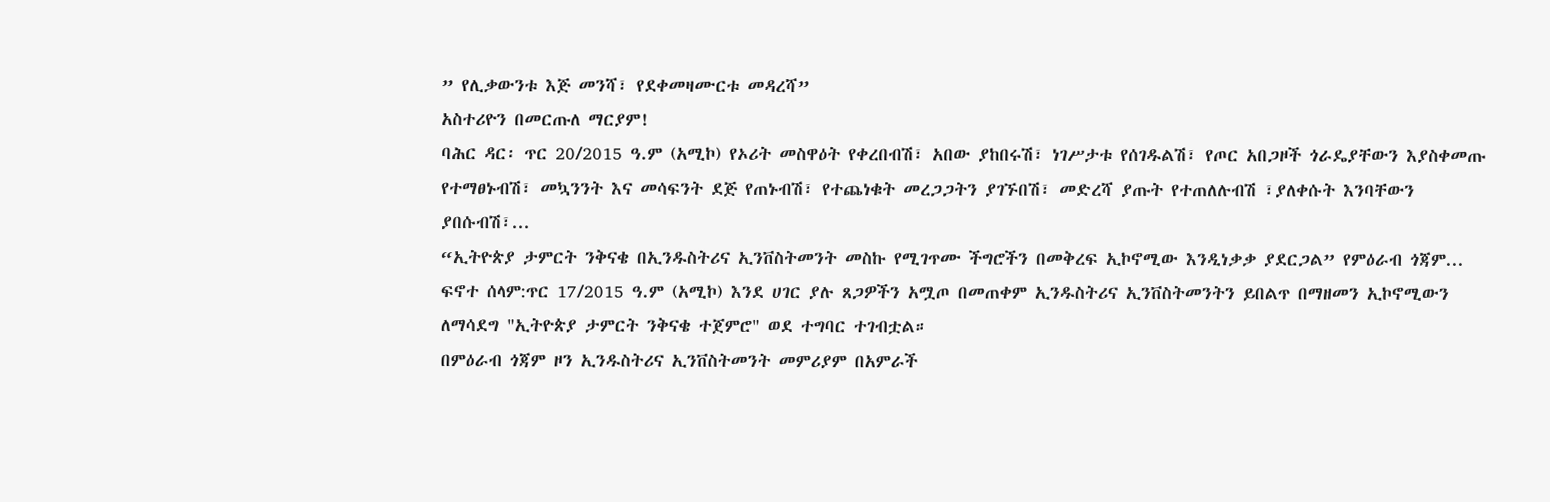” የሊቃውንቱ እጅ መንሻ፣ የደቀመዛሙርቱ መዳረሻ”
አስተሪዮን በመርጡለ ማርያም!
ባሕር ዳር፡ ጥር 20/2015 ዓ.ም (አሚኮ) የኦሪት መስዋዕት የቀረበብሽ፣ አበው ያከበሩሽ፣ ነገሥታቱ የሰገዱልሽ፣ የጦር አበጋዞች ጎራዴያቸውን እያስቀመጡ የተማፀኑብሽ፣ መኳንንት እና መሳፍንት ደጅ የጠኑብሽ፣ የተጨነቁት መረጋጋትን ያገኙበሽ፣ መድረሻ ያጡት የተጠለሉብሽ ፣ያለቀሱት እንባቸውን ያበሱብሽ፣...
“ኢትዮጵያ ታምርት ንቅናቄ በኢንዱስትሪና ኢንቨስትመንት መስኩ የሚገጥሙ ችግሮችን በመቅረፍ ኢኮኖሚው እንዲነቃቃ ያደርጋል” የምዕራብ ጎጃም...
ፍኖተ ሰላም:ጥር 17/2015 ዓ.ም (አሚኮ) እንደ ሀገር ያሉ ጸጋዎችን አሟጦ በመጠቀም ኢንዱስትሪና ኢንቨስትመንትን ይበልጥ በማዘመን ኢኮኖሚውን ለማሳደግ "ኢትዮጵያ ታምርት ንቅናቄ ተጀምሮ" ወደ ተግባር ተገብቷል።
በምዕራብ ጎጃም ዞን ኢንዱስትሪና ኢንቨስትመንት መምሪያም በአምራች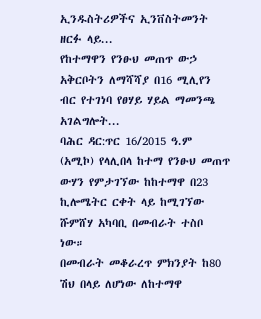ኢንዱስትሪዎችና ኢንቨስትመንት ዘርፉ ላይ...
የከተማዋን የንፁህ መጠጥ ውኃ አቅርቦትን ለማሻሻያ በ16 ሚሊየን ብር የተገነባ የፀሃይ ሃይል ማመንጫ አገልግሎት...
ባሕር ዳር:ጥር 16/2015 ዓ.ም (አሚኮ) የላሊበላ ከተማ የንፁህ መጠጥ ውሃን የምታገኘው ከከተማዋ በ23 ኪሎሜትር ርቀት ላይ ከሚገኘው ሹምሸሃ አካባቢ በመብራት ተስቦ ነው።
በመብራት መቆራረጥ ምክንያት ከ80 ሽህ በላይ ለሆነው ለከተማዋ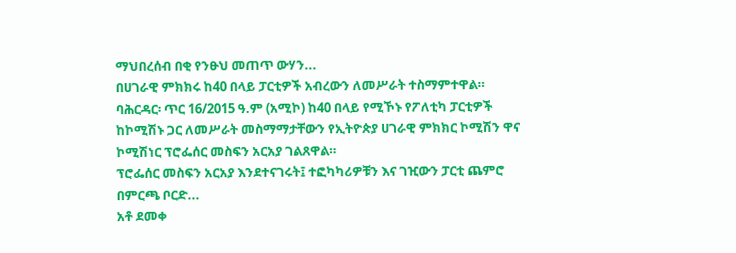ማህበረሰብ በቂ የንፁህ መጠጥ ውሃን...
በሀገራዊ ምክክሩ ከ40 በላይ ፓርቲዎች አብረውን ለመሥራት ተስማምተዋል።
ባሕርዳር፡ ጥር 16/2015 ዓ.ም (አሚኮ) ከ40 በላይ የሚኾኑ የፖለቲካ ፓርቲዎች ከኮሚሽኑ ጋር ለመሥራት መስማማታቸውን የኢትዮጵያ ሀገራዊ ምክክር ኮሚሽን ዋና ኮሚሽነር ፕሮፌሰር መስፍን አርአያ ገልጸዋል።
ፕሮፌሰር መስፍን አርአያ እንደተናገሩት፤ ተፎካካሪዎቹን እና ገዢውን ፓርቲ ጨምሮ በምርጫ ቦርድ...
አቶ ደመቀ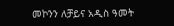መኮንን ለቻይና አዲስ ዓመት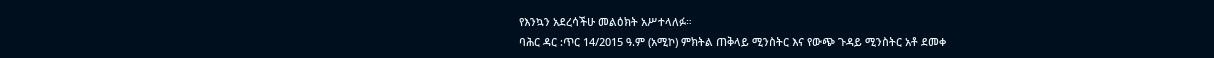የእንኳን አደረሳችሁ መልዕክት አሥተላለፉ።
ባሕር ዳር :ጥር 14/2015 ዓ.ም (አሚኮ) ምክትል ጠቅላይ ሚንስትር እና የውጭ ጉዳይ ሚንስትር አቶ ደመቀ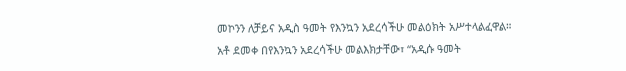መኮንን ለቻይና አዲስ ዓመት የእንኳን አደረሳችሁ መልዕክት አሥተላልፈዋል።
አቶ ደመቀ በየእንኳን አደረሳችሁ መልእክታቸው፣ “አዲሱ ዓመት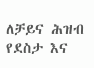ለቻይና ሕዝብ የደስታ እና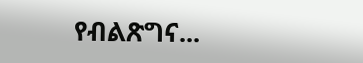የብልጽግና...